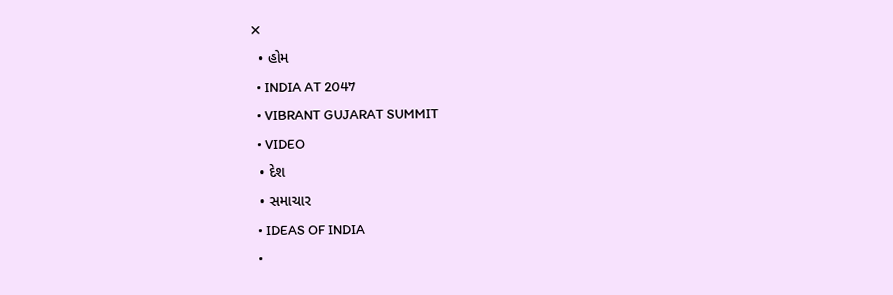✕
  • હોમ
  • INDIA AT 2047
  • VIBRANT GUJARAT SUMMIT
  • VIDEO
  • દેશ
  • સમાચાર
  • IDEAS OF INDIA
  •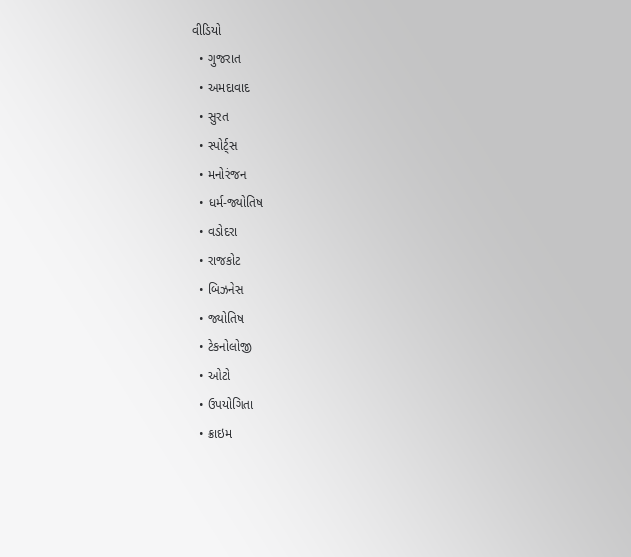વીડિયો
  • ગુજરાત
  • અમદાવાદ
  • સુરત
  • સ્પોર્ટ્સ
  • મનોરંજન
  • ધર્મ-જ્યોતિષ
  • વડોદરા
  • રાજકોટ
  • બિઝનેસ
  • જ્યોતિષ
  • ટેકનોલોજી
  • ઓટો
  • ઉપયોગિતા
  • ક્રાઇમ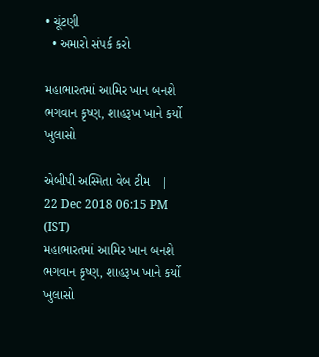• ચૂંટણી
  • અમારો સંપર્ક કરો

મહાભારતમાં આમિર ખાન બનશે ભગવાન કૃષ્ણ, શાહરૂખ ખાને કર્યો ખુલાસો

એબીપી અસ્મિતા વેબ ટીમ   |  22 Dec 2018 06:15 PM (IST)
મહાભારતમાં આમિર ખાન બનશે ભગવાન કૃષ્ણ, શાહરૂખ ખાને કર્યો ખુલાસો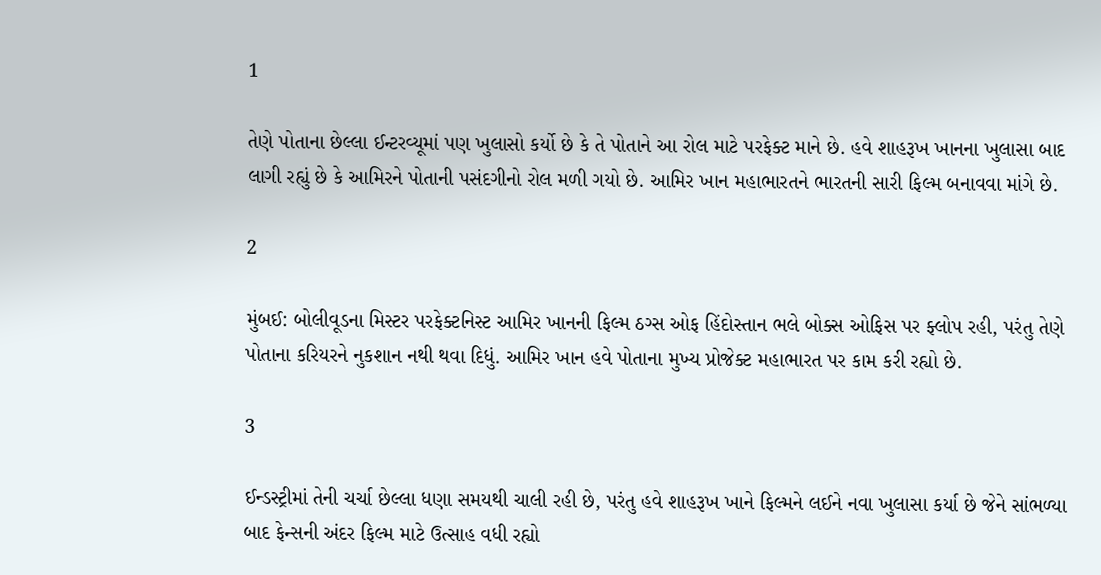1

તેણે પોતાના છેલ્લા ઈન્ટરવ્યૂમાં પણ ખુલાસો કર્યો છે કે તે પોતાને આ રોલ માટે પરફેક્ટ માને છે. હવે શાહરૂખ ખાનના ખુલાસા બાદ લાગી રહ્યું છે કે આમિરને પોતાની પસંદગીનો રોલ મળી ગયો છે. આમિર ખાન મહાભારતને ભારતની સારી ફિલ્મ બનાવવા માંગે છે.

2

મુંબઈ: બોલીવૂડના મિસ્ટર પરફેક્ટનિસ્ટ આમિર ખાનની ફિલ્મ ઠગ્સ ઓફ હિંદોસ્તાન ભલે બોક્સ ઓફિસ પર ફ્લોપ રહી, પરંતુ તેણે પોતાના કરિયરને નુકશાન નથી થવા દિધું. આમિર ખાન હવે પોતાના મુખ્ય પ્રોજેક્ટ મહાભારત પર કામ કરી રહ્યો છે.

3

ઈન્ડસ્ટ્રીમાં તેની ચર્ચા છેલ્લા ધણા સમયથી ચાલી રહી છે, પરંતુ હવે શાહરૂખ ખાને ફિલ્મને લઈને નવા ખુલાસા કર્યા છે જેને સાંભળ્યા બાદ ફેન્સની અંદર ફિલ્મ માટે ઉત્સાહ વધી રહ્યો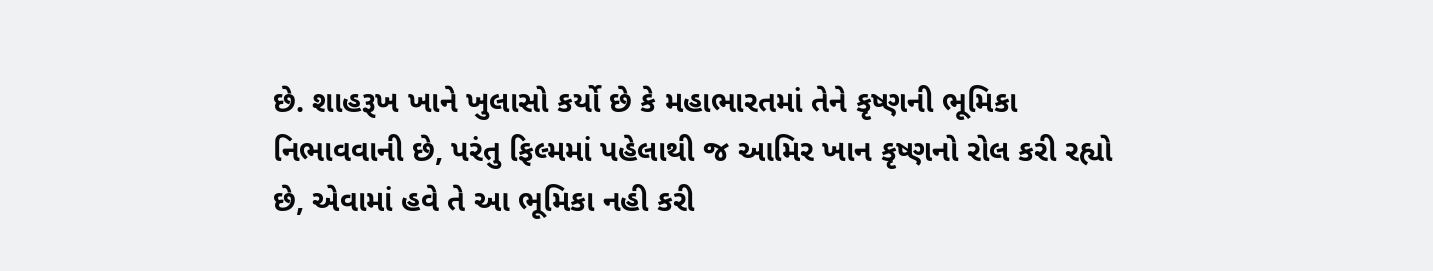છે. શાહરૂખ ખાને ખુલાસો કર્યો છે કે મહાભારતમાં તેને કૃષ્ણની ભૂમિકા નિભાવવાની છે, પરંતુ ફિલ્મમાં પહેલાથી જ આમિર ખાન કૃષ્ણનો રોલ કરી રહ્યો છે, એવામાં હવે તે આ ભૂમિકા નહી કરી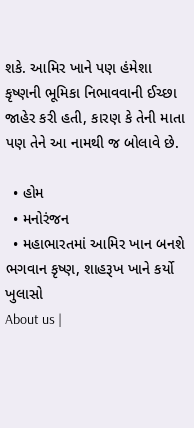શકે. આમિર ખાને પણ હંમેશા કૃષ્ણની ભૂમિકા નિભાવવાની ઈચ્છા જાહેર કરી હતી, કારણ કે તેની માતા પણ તેને આ નામથી જ બોલાવે છે.

  • હોમ
  • મનોરંજન
  • મહાભારતમાં આમિર ખાન બનશે ભગવાન કૃષ્ણ, શાહરૂખ ખાને કર્યો ખુલાસો
About us |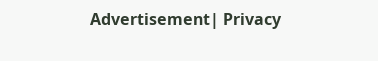Advertisement| Privacy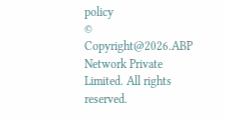policy
© Copyright@2026.ABP Network Private Limited. All rights reserved.